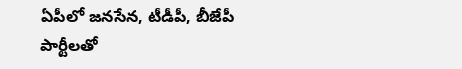ఏపీలో జనసేన, టీడీపీ, బీజేపీ పార్టీలతో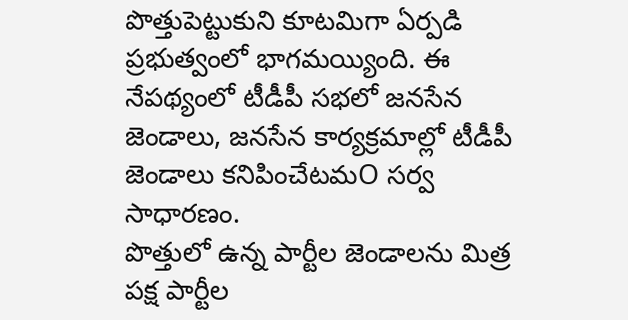పొత్తుపెట్టుకుని కూటమిగా ఏర్పడి ప్రభుత్వంలో భాగమయ్యింది. ఈ నేపథ్యంలో టీడీపీ సభలో జనసేన జెండాలు, జనసేన కార్యక్రమాల్లో టీడీపీ జెండాలు కనిపించేటమO సర్వ సాధారణం.
పొత్తులో ఉన్న పార్టీల జెండాలను మిత్ర పక్ష పార్టీల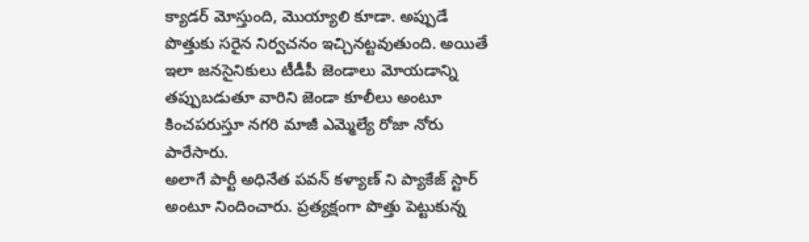క్యాడర్ మోస్తుంది, మొయ్యాలి కూడా. అప్పుడే పొత్తుకు సరైన నిర్వచనం ఇచ్చినట్టవుతుంది. అయితే ఇలా జనసైనికులు టీడీపీ జెండాలు మోయడాన్ని తప్పుబడుతూ వారిని జెండా కూలీలు అంటూ కించపరుస్తూ నగరి మాజీ ఎమ్మెల్యే రోజా నోరు పారేసారు.
అలాగే పార్టీ అధినేత పవన్ కళ్యాణ్ ని ప్యాకేజ్ స్టార్ అంటూ నిందించారు. ప్రత్యక్షంగా పొత్తు పెట్టుకున్న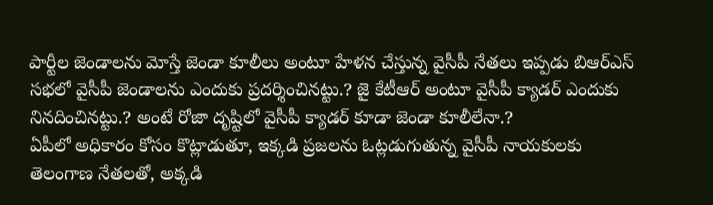పార్టీల జెండాలను మోస్తే జెండా కూలీలు అంటూ హేళన చేస్తున్న వైసీపీ నేతలు ఇప్పడు బిఆర్ఎస్ సభలో వైసీపీ జెండాలను ఎందుకు ప్రదర్శించినట్టు.? జై కేటీఆర్ అంటూ వైసీపీ క్యాడర్ ఎందుకు నినదించినట్టు.? అంటే రోజా దృష్టిలో వైసీపీ క్యాడర్ కూడా జెండా కూలీలేనా.?
ఏపీలో అధికారం కోసం కొట్లాడుతూ, ఇక్కడి ప్రజలను ఓట్లడుగుతున్న వైసీపీ నాయకులకు తెలంగాణ నేతలతో, అక్కడి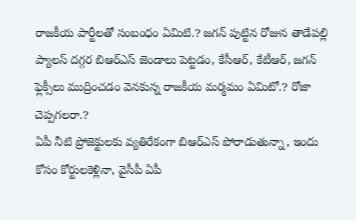రాజకీయ పార్టీలతో సంబంధం ఏమిటి.? జగన్ పుట్టిన రోజున తాడేపల్లి ప్యాలస్ దగ్గర బిఆర్ఎస్ జెండాలు పెట్టడం, కేసీఆర్, కేటీఆర్, జగన్ ఫ్లెక్సీలు ముద్రించడం వెనకున్న రాజకీయ మర్మమం ఏమిటో.? రోజా చెప్పగలరా.?
ఏపీ నీటి ప్రోజెక్టులకు వ్యతిరేకంగా బిఆర్ఎస్ పోరాడుతున్నా, ఇందు కోసం కోర్టులకెళ్లినా, వైసీపీ ఏపీ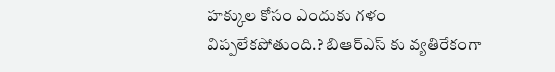హక్కుల కోసం ఎందుకు గళం విప్పలేకపోతుంది.? బిఆర్ఎస్ కు వ్యతిరేకంగా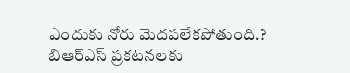ఎందుకు నోరు మెదపలేకపోతుంది.? బిఆర్ఎస్ ప్రకటనలకు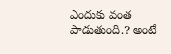ఎందుకు వంత పాడుతుంది.? అంటే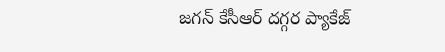జగన్ కేసీఆర్ దగ్గర ప్యాకేజ్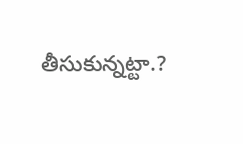తీసుకున్నట్టా.?